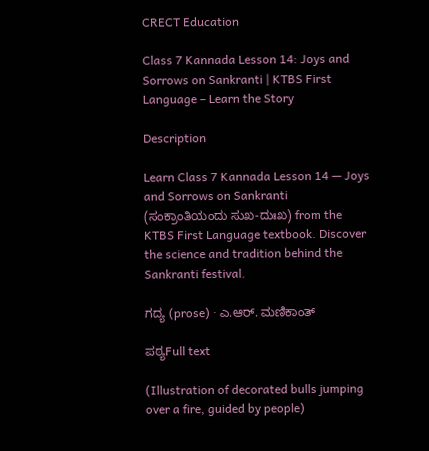CRECT Education

Class 7 Kannada Lesson 14: Joys and Sorrows on Sankranti | KTBS First Language – Learn the Story

Description

Learn Class 7 Kannada Lesson 14 — Joys and Sorrows on Sankranti (ಸಂಕ್ರಾಂತಿಯಂದು ಸುಖ-ದುಃಖ) from the KTBS First Language textbook. Discover the science and tradition behind the Sankranti festival.

ಗದ್ಯ (prose) · ಎ.ಆರ್. ಮಣಿಕಾಂತ್

ಪಠ್ಯFull text

(Illustration of decorated bulls jumping over a fire, guided by people)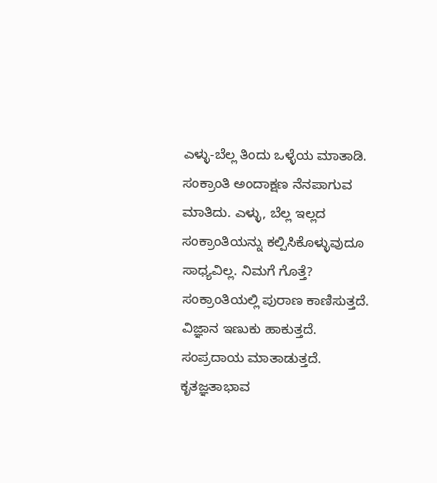ಎಳ್ಳು-ಬೆಲ್ಲ ತಿಂದು ಒಳ್ಳೆಯ ಮಾತಾಡಿ. ಸಂಕ್ರಾಂತಿ ಅಂದಾಕ್ಷಣ ನೆನಪಾಗುವ ಮಾತಿದು. ಎಳ್ಳು, ಬೆಲ್ಲ ಇಲ್ಲದ ಸಂಕ್ರಾಂತಿಯನ್ನು ಕಲ್ಪಿಸಿಕೊಳ್ಳುವುದೂ ಸಾಧ್ಯವಿಲ್ಲ. ನಿಮಗೆ ಗೊತ್ತೆ? ಸಂಕ್ರಾಂತಿಯಲ್ಲಿ ಪುರಾಣ ಕಾಣಿಸುತ್ತದೆ. ವಿಜ್ಞಾನ ಇಣುಕು ಹಾಕುತ್ತದೆ. ಸಂಪ್ರದಾಯ ಮಾತಾಡುತ್ತದೆ. ಕೃತಜ್ಞತಾಭಾವ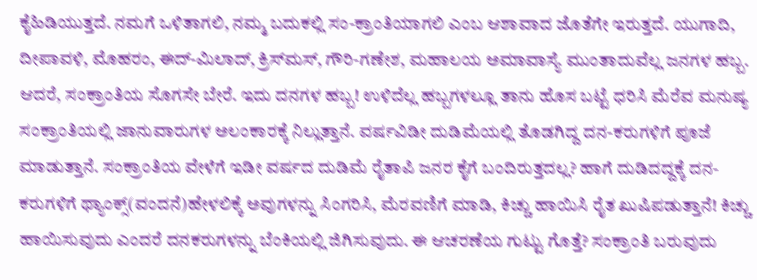ಕೈಹಿಡಿಯುತ್ತದೆ. ನಮಗೆ ಒಳಿತಾಗಲಿ, ನಮ್ಮ ಬದುಕಲ್ಲಿ ಸಂ-ಕ್ರಾಂತಿಯಾಗಲಿ ಎಂಬ ಆಶಾವಾದ ಜೊತೆಗೇ ಇರುತ್ತದೆ. ಯುಗಾದಿ, ದೀಪಾವಳಿ, ಮೊಹರಂ, ಈದ್-ಮಿಲಾದ್, ಕ್ರಿಸ್‌ಮಸ್, ಗೌರಿ-ಗಣೇಶ, ಮಹಾಲಯ ಅಮಾವಾಸ್ಯೆ ಮುಂತಾದುವೆಲ್ಲ ಜನಗಳ ಹಬ್ಬ. ಆದರೆ, ಸಂಕ್ರಾಂತಿಯ ಸೊಗಸೇ ಬೇರೆ. ಇದು ದನಗಳ ಹಬ್ಬ! ಉಳಿದೆಲ್ಲ ಹಬ್ಬಗಳಲ್ಲೂ ತಾನು ಹೊಸ ಬಟ್ಟೆ ಧರಿಸಿ ಮೆರೆವ ಮನುಷ್ಯ ಸಂಕ್ರಾಂತಿಯಲ್ಲಿ ಜಾನುವಾರುಗಳ ಅಲಂಕಾರಕ್ಕೆ ನಿಲ್ಲುತ್ತಾನೆ. ವರ್ಷವಿಡೀ ದುಡಿಮೆಯಲ್ಲಿ ತೊಡಗಿದ್ದ ದನ-ಕರುಗಳಿಗೆ ಪೂಜೆ ಮಾಡುತ್ತಾನೆ. ಸಂಕ್ರಾಂತಿಯ ವೇಳೆಗೆ ಇಡೀ ವರ್ಷದ ದುಡಿಮೆ ರೈತಾಪಿ ಜನರ ಕೈಗೆ ಬಂದಿರುತ್ತದಲ್ಲ? ಹಾಗೆ ದುಡಿದದ್ದಕ್ಕೆ ದನ-ಕರುಗಳಿಗೆ ಥ್ಯಾಂಕ್ಸ್(ವಂದನೆ)ಹೇಳಲಿಕ್ಕೆ ಅವುಗಳನ್ನು ಸಿಂಗರಿಸಿ, ಮೆರವಣಿಗೆ ಮಾಡಿ, ಕಿಚ್ಚು ಹಾಯಿಸಿ ರೈತ ಖುಷಿಪಡುತ್ತಾನೆ! ಕಿಚ್ಚು ಹಾಯಿಸುವುದು ಎಂದರೆ ದನಕರುಗಳನ್ನು ಬೆಂಕಿಯಲ್ಲಿ ಜಿಗಿಸುವುದು. ಈ ಆಚರಣೆಯ ಗುಟ್ಟು ಗೊತ್ತೆ? ಸಂಕ್ರಾಂತಿ ಬರುವುದು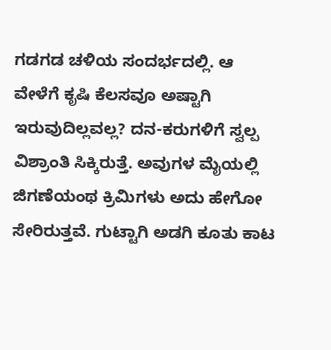ಗಡಗಡ ಚಳಿಯ ಸಂದರ್ಭದಲ್ಲಿ. ಆ ವೇಳೆಗೆ ಕೃಷಿ ಕೆಲಸವೂ ಅಷ್ಟಾಗಿ ಇರುವುದಿಲ್ಲವಲ್ಲ? ದನ-ಕರುಗಳಿಗೆ ಸ್ವಲ್ಪ ವಿಶ್ರಾಂತಿ ಸಿಕ್ಕಿರುತ್ತೆ. ಅವುಗಳ ಮೈಯಲ್ಲಿ ಜಿಗಣೆಯಂಥ ಕ್ರಿಮಿಗಳು ಅದು ಹೇಗೋ ಸೇರಿರುತ್ತವೆ. ಗುಟ್ಟಾಗಿ ಅಡಗಿ ಕೂತು ಕಾಟ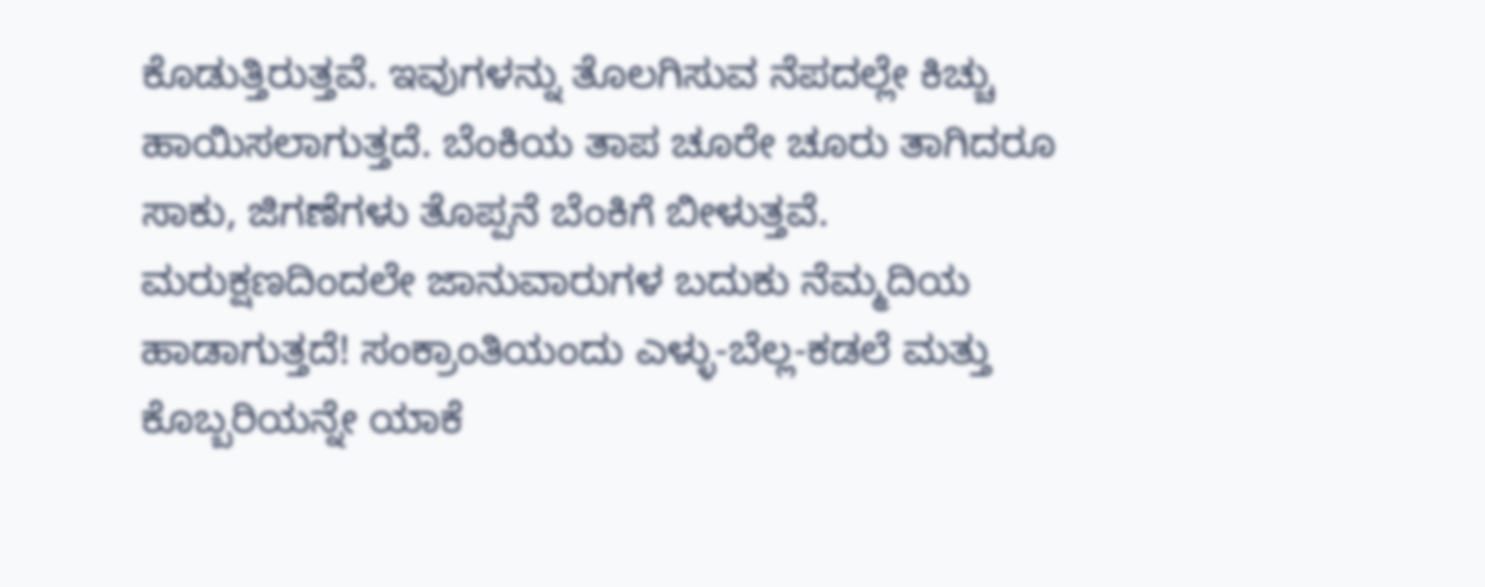ಕೊಡುತ್ತಿರುತ್ತವೆ. ಇವುಗಳನ್ನು ತೊಲಗಿಸುವ ನೆಪದಲ್ಲೇ ಕಿಚ್ಚು ಹಾಯಿಸಲಾಗುತ್ತದೆ. ಬೆಂಕಿಯ ತಾಪ ಚೂರೇ ಚೂರು ತಾಗಿದರೂ ಸಾಕು, ಜಿಗಣೆಗಳು ತೊಪ್ಪನೆ ಬೆಂಕಿಗೆ ಬೀಳುತ್ತವೆ. ಮರುಕ್ಷಣದಿಂದಲೇ ಜಾನುವಾರುಗಳ ಬದುಕು ನೆಮ್ಮದಿಯ ಹಾಡಾಗುತ್ತದೆ! ಸಂಕ್ರಾಂತಿಯಂದು ಎಳ್ಳು-ಬೆಲ್ಲ-ಕಡಲೆ ಮತ್ತು ಕೊಬ್ಬರಿಯನ್ನೇ ಯಾಕೆ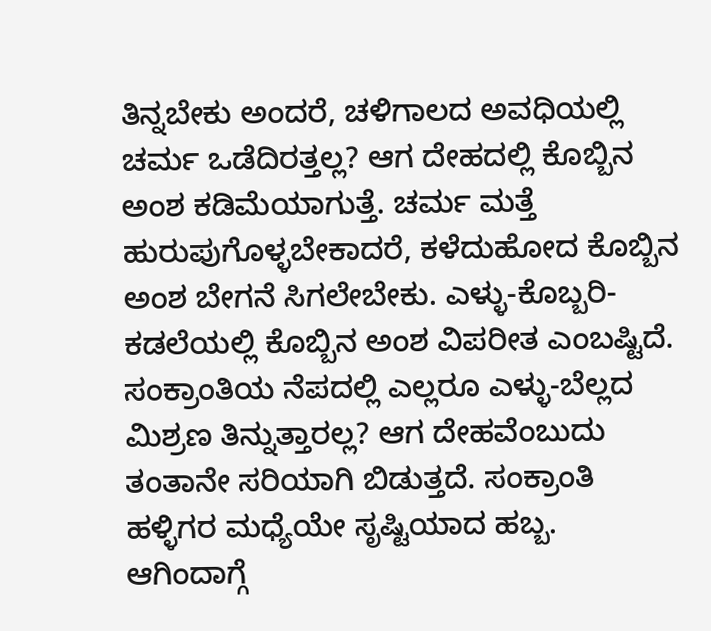ತಿನ್ನಬೇಕು ಅಂದರೆ, ಚಳಿಗಾಲದ ಅವಧಿಯಲ್ಲಿ ಚರ್ಮ ಒಡೆದಿರತ್ತಲ್ಲ? ಆಗ ದೇಹದಲ್ಲಿ ಕೊಬ್ಬಿನ ಅಂಶ ಕಡಿಮೆಯಾಗುತ್ತೆ. ಚರ್ಮ ಮತ್ತೆ ಹುರುಪುಗೊಳ್ಳಬೇಕಾದರೆ, ಕಳೆದುಹೋದ ಕೊಬ್ಬಿನ ಅಂಶ ಬೇಗನೆ ಸಿಗಲೇಬೇಕು. ಎಳ್ಳು-ಕೊಬ್ಬರಿ-ಕಡಲೆಯಲ್ಲಿ ಕೊಬ್ಬಿನ ಅಂಶ ವಿಪರೀತ ಎಂಬಷ್ಟಿದೆ. ಸಂಕ್ರಾಂತಿಯ ನೆಪದಲ್ಲಿ ಎಲ್ಲರೂ ಎಳ್ಳು-ಬೆಲ್ಲದ ಮಿಶ್ರಣ ತಿನ್ನುತ್ತಾರಲ್ಲ? ಆಗ ದೇಹವೆಂಬುದು ತಂತಾನೇ ಸರಿಯಾಗಿ ಬಿಡುತ್ತದೆ. ಸಂಕ್ರಾಂತಿ ಹಳ್ಳಿಗರ ಮಧ್ಯೆಯೇ ಸೃಷ್ಟಿಯಾದ ಹಬ್ಬ. ಆಗಿಂದಾಗ್ಗೆ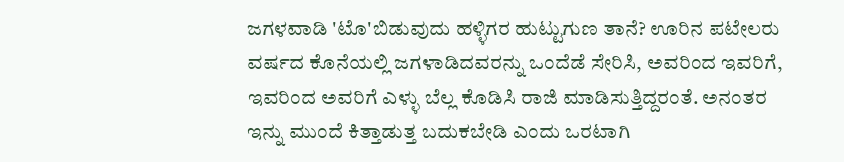ಜಗಳವಾಡಿ 'ಟೊ'ಬಿಡುವುದು ಹಳ್ಳಿಗರ ಹುಟ್ಟುಗುಣ ತಾನೆ? ಊರಿನ ಪಟೇಲರು ವರ್ಷದ ಕೊನೆಯಲ್ಲಿ ಜಗಳಾಡಿದವರನ್ನು ಒಂದೆಡೆ ಸೇರಿಸಿ, ಅವರಿಂದ ಇವರಿಗೆ, ಇವರಿಂದ ಅವರಿಗೆ ಎಳ್ಳು ಬೆಲ್ಲ ಕೊಡಿಸಿ ರಾಜಿ ಮಾಡಿಸುತ್ತಿದ್ದರಂತೆ. ಅನಂತರ ಇನ್ನು ಮುಂದೆ ಕಿತ್ತಾಡುತ್ತ ಬದುಕಬೇಡಿ ಎಂದು ಒರಟಾಗಿ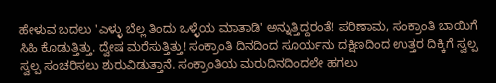ಹೇಳುವ ಬದಲು 'ಎಳ್ಳು ಬೆಲ್ಲ ತಿಂದು ಒಳ್ಳೆಯ ಮಾತಾಡಿ' ಅನ್ನುತ್ತಿದ್ದರಂತೆ! ಪರಿಣಾಮ, ಸಂಕ್ರಾಂತಿ ಬಾಯಿಗೆ ಸಿಹಿ ಕೊಡುತ್ತಿತ್ತು. ದ್ವೇಷ ಮರೆಸುತ್ತಿತ್ತು! ಸಂಕ್ರಾಂತಿ ದಿನದಿಂದ ಸೂರ್ಯನು ದಕ್ಷಿಣದಿಂದ ಉತ್ತರ ದಿಕ್ಕಿಗೆ ಸ್ವಲ್ಪ ಸ್ವಲ್ಪ ಸಂಚರಿಸಲು ಶುರುವಿಡುತ್ತಾನೆ. ಸಂಕ್ರಾಂತಿಯ ಮರುದಿನದಿಂದಲೇ ಹಗಲು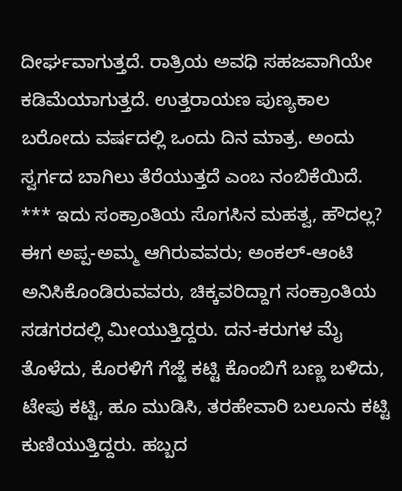ದೀರ್ಘವಾಗುತ್ತದೆ. ರಾತ್ರಿಯ ಅವಧಿ ಸಹಜವಾಗಿಯೇ ಕಡಿಮೆಯಾಗುತ್ತದೆ. ಉತ್ತರಾಯಣ ಪುಣ್ಯಕಾಲ ಬರೋದು ವರ್ಷದಲ್ಲಿ ಒಂದು ದಿನ ಮಾತ್ರ. ಅಂದು ಸ್ವರ್ಗದ ಬಾಗಿಲು ತೆರೆಯುತ್ತದೆ ಎಂಬ ನಂಬಿಕೆಯಿದೆ. *** ಇದು ಸಂಕ್ರಾಂತಿಯ ಸೊಗಸಿನ ಮಹತ್ವ, ಹೌದಲ್ಲ? ಈಗ ಅಪ್ಪ-ಅಮ್ಮ ಆಗಿರುವವರು; ಅಂಕಲ್-ಆಂಟಿ ಅನಿಸಿಕೊಂಡಿರುವವರು, ಚಿಕ್ಕವರಿದ್ದಾಗ ಸಂಕ್ರಾಂತಿಯ ಸಡಗರದಲ್ಲಿ ಮೀಯುತ್ತಿದ್ದರು. ದನ-ಕರುಗಳ ಮೈ ತೊಳೆದು, ಕೊರಳಿಗೆ ಗೆಜ್ಜೆ ಕಟ್ಟಿ ಕೊಂಬಿಗೆ ಬಣ್ಣ ಬಳಿದು, ಟೇಪು ಕಟ್ಟಿ, ಹೂ ಮುಡಿಸಿ, ತರಹೇವಾರಿ ಬಲೂನು ಕಟ್ಟಿ ಕುಣಿಯುತ್ತಿದ್ದರು. ಹಬ್ಬದ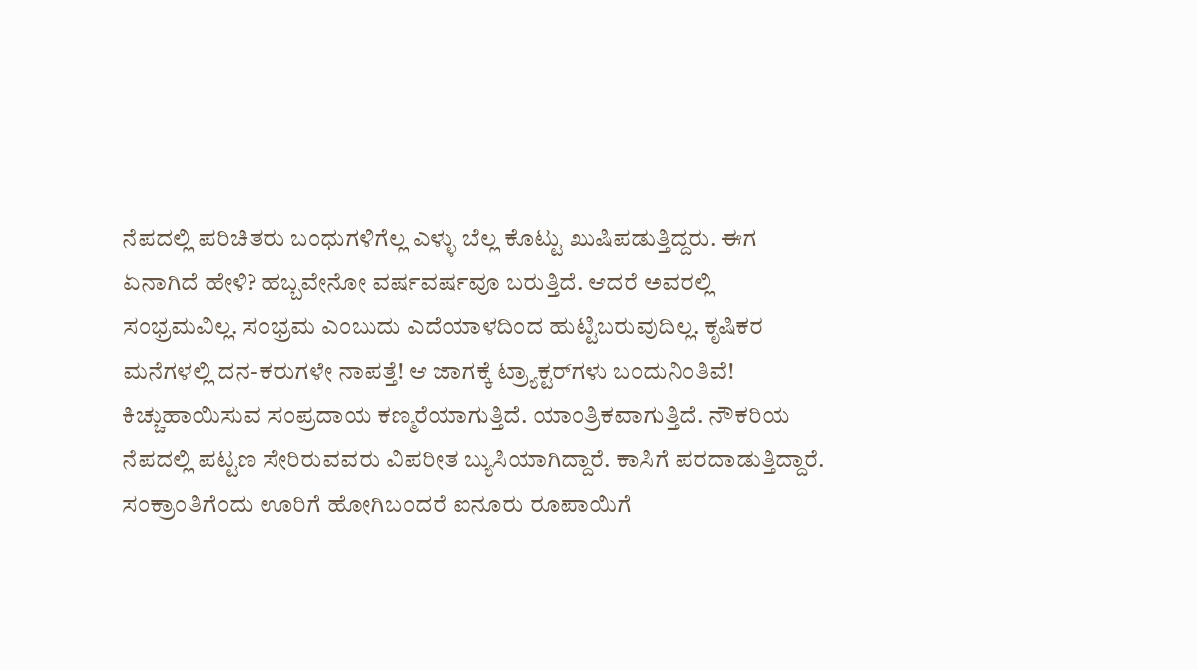ನೆಪದಲ್ಲಿ ಪರಿಚಿತರು ಬಂಧುಗಳಿಗೆಲ್ಲ ಎಳ್ಳು ಬೆಲ್ಲ ಕೊಟ್ಟು ಖುಷಿಪಡುತ್ತಿದ್ದರು. ಈಗ ಏನಾಗಿದೆ ಹೇಳಿ? ಹಬ್ಬವೇನೋ ವರ್ಷವರ್ಷವೂ ಬರುತ್ತಿದೆ. ಆದರೆ ಅವರಲ್ಲಿ ಸಂಭ್ರಮವಿಲ್ಲ. ಸಂಭ್ರಮ ಎಂಬುದು ಎದೆಯಾಳದಿಂದ ಹುಟ್ಟಿಬರುವುದಿಲ್ಲ. ಕೃಷಿಕರ ಮನೆಗಳಲ್ಲಿ ದನ-ಕರುಗಳೇ ನಾಪತ್ತೆ! ಆ ಜಾಗಕ್ಕೆ ಟ್ರ್ಯಾಕ್ಟರ್‌ಗಳು ಬಂದುನಿಂತಿವೆ! ಕಿಚ್ಚುಹಾಯಿಸುವ ಸಂಪ್ರದಾಯ ಕಣ್ಮರೆಯಾಗುತ್ತಿದೆ. ಯಾಂತ್ರಿಕವಾಗುತ್ತಿದೆ. ನೌಕರಿಯ ನೆಪದಲ್ಲಿ ಪಟ್ಟಣ ಸೇರಿರುವವರು ವಿಪರೀತ ಬ್ಯುಸಿಯಾಗಿದ್ದಾರೆ. ಕಾಸಿಗೆ ಪರದಾಡುತ್ತಿದ್ದಾರೆ. ಸಂಕ್ರಾಂತಿಗೆಂದು ಊರಿಗೆ ಹೋಗಿಬಂದರೆ ಐನೂರು ರೂಪಾಯಿಗೆ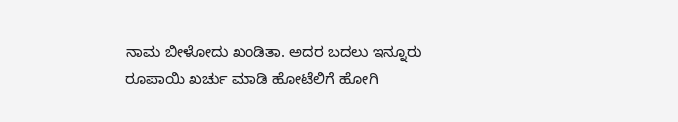ನಾಮ ಬೀಳೋದು ಖಂಡಿತಾ. ಅದರ ಬದಲು ಇನ್ನೂರು ರೂಪಾಯಿ ಖರ್ಚು ಮಾಡಿ ಹೋಟೆಲಿಗೆ ಹೋಗಿ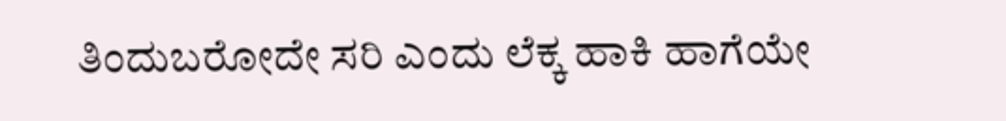ತಿಂದುಬರೋದೇ ಸರಿ ಎಂದು ಲೆಕ್ಕ ಹಾಕಿ ಹಾಗೆಯೇ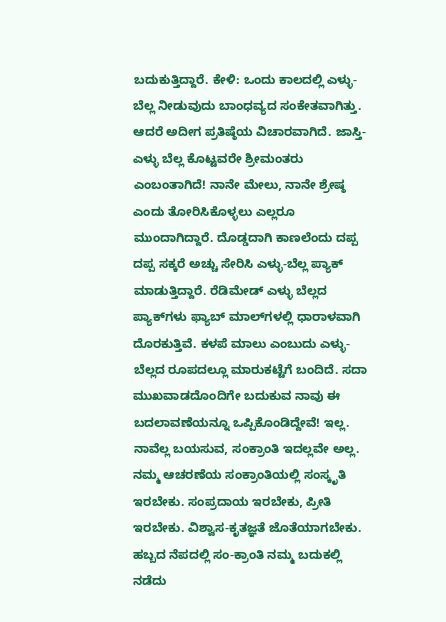ಬದುಕುತ್ತಿದ್ದಾರೆ. ಕೇಳಿ: ಒಂದು ಕಾಲದಲ್ಲಿ ಎಳ್ಳು-ಬೆಲ್ಲ ನೀಡುವುದು ಬಾಂಧವ್ಯದ ಸಂಕೇತವಾಗಿತ್ತು. ಆದರೆ ಅದೀಗ ಪ್ರತಿಷ್ಠೆಯ ವಿಚಾರವಾಗಿದೆ. ಜಾಸ್ತಿ-ಎಳ್ಳು ಬೆಲ್ಲ ಕೊಟ್ಟವರೇ ಶ್ರೀಮಂತರು ಎಂಬಂತಾಗಿದೆ! ನಾನೇ ಮೇಲು, ನಾನೇ ಶ್ರೇಷ್ಠ ಎಂದು ತೋರಿಸಿಕೊಳ್ಳಲು ಎಲ್ಲರೂ ಮುಂದಾಗಿದ್ದಾರೆ. ದೊಡ್ಡದಾಗಿ ಕಾಣಲೆಂದು ದಪ್ಪ ದಪ್ಪ ಸಕ್ಕರೆ ಅಚ್ಚು ಸೇರಿಸಿ ಎಳ್ಳು-ಬೆಲ್ಲ ಪ್ಯಾಕ್ ಮಾಡುತ್ತಿದ್ದಾರೆ. ರೆಡಿಮೇಡ್ ಎಳ್ಳು ಬೆಲ್ಲದ ಪ್ಯಾಕ್‌ಗಳು ಫ್ಯಾಬ್ ಮಾಲ್‌ಗಳಲ್ಲಿ ಧಾರಾಳವಾಗಿ ದೊರಕುತ್ತಿವೆ. ಕಳಪೆ ಮಾಲು ಎಂಬುದು ಎಳ್ಳು-ಬೆಲ್ಲದ ರೂಪದಲ್ಲೂ ಮಾರುಕಟ್ಟೆಗೆ ಬಂದಿದೆ. ಸದಾ ಮುಖವಾಡದೊಂದಿಗೇ ಬದುಕುವ ನಾವು ಈ ಬದಲಾವಣೆಯನ್ನೂ ಒಪ್ಪಿಕೊಂಡಿದ್ದೇವೆ! ಇಲ್ಲ. ನಾವೆಲ್ಲ ಬಯಸುವ, ಸಂಕ್ರಾಂತಿ ಇದಲ್ಲವೇ ಅಲ್ಲ. ನಮ್ಮ ಆಚರಣೆಯ ಸಂಕ್ರಾಂತಿಯಲ್ಲಿ ಸಂಸ್ಕೃತಿ ಇರಬೇಕು. ಸಂಪ್ರದಾಯ ಇರಬೇಕು, ಪ್ರೀತಿ ಇರಬೇಕು. ವಿಶ್ವಾಸ-ಕೃತಜ್ಞತೆ ಜೊತೆಯಾಗಬೇಕು. ಹಬ್ಬದ ನೆಪದಲ್ಲಿ ಸಂ-ಕ್ರಾಂತಿ ನಮ್ಮ ಬದುಕಲ್ಲಿ ನಡೆದು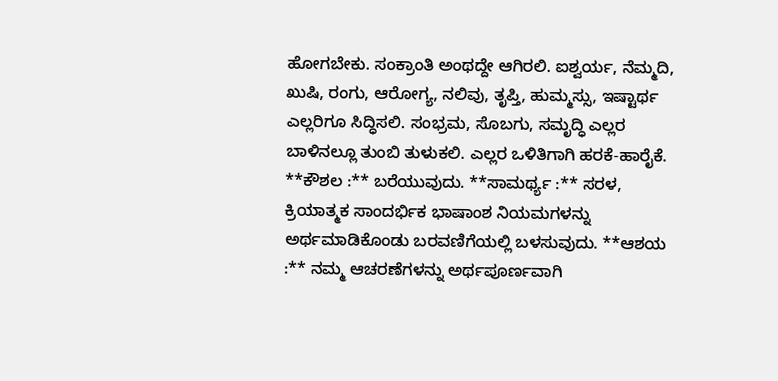ಹೋಗಬೇಕು. ಸಂಕ್ರಾಂತಿ ಅಂಥದ್ದೇ ಆಗಿರಲಿ. ಐಶ್ವರ್ಯ, ನೆಮ್ಮದಿ, ಖುಷಿ, ರಂಗು, ಆರೋಗ್ಯ, ನಲಿವು, ತೃಪ್ತಿ, ಹುಮ್ಮಸ್ಸು, ಇಷ್ಟಾರ್ಥ ಎಲ್ಲರಿಗೂ ಸಿದ್ಧಿಸಲಿ. ಸಂಭ್ರಮ, ಸೊಬಗು, ಸಮೃದ್ಧಿ ಎಲ್ಲರ ಬಾಳಿನಲ್ಲೂ ತುಂಬಿ ತುಳುಕಲಿ. ಎಲ್ಲರ ಒಳಿತಿಗಾಗಿ ಹರಕೆ-ಹಾರೈಕೆ. **ಕೌಶಲ :** ಬರೆಯುವುದು. **ಸಾಮರ್ಥ್ಯ :** ಸರಳ, ಕ್ರಿಯಾತ್ಮಕ ಸಾಂದರ್ಭಿಕ ಭಾಷಾಂಶ ನಿಯಮಗಳನ್ನು ಅರ್ಥಮಾಡಿಕೊಂಡು ಬರವಣಿಗೆಯಲ್ಲಿ ಬಳಸುವುದು. **ಆಶಯ :** ನಮ್ಮ ಆಚರಣೆಗಳನ್ನು ಅರ್ಥಪೂರ್ಣವಾಗಿ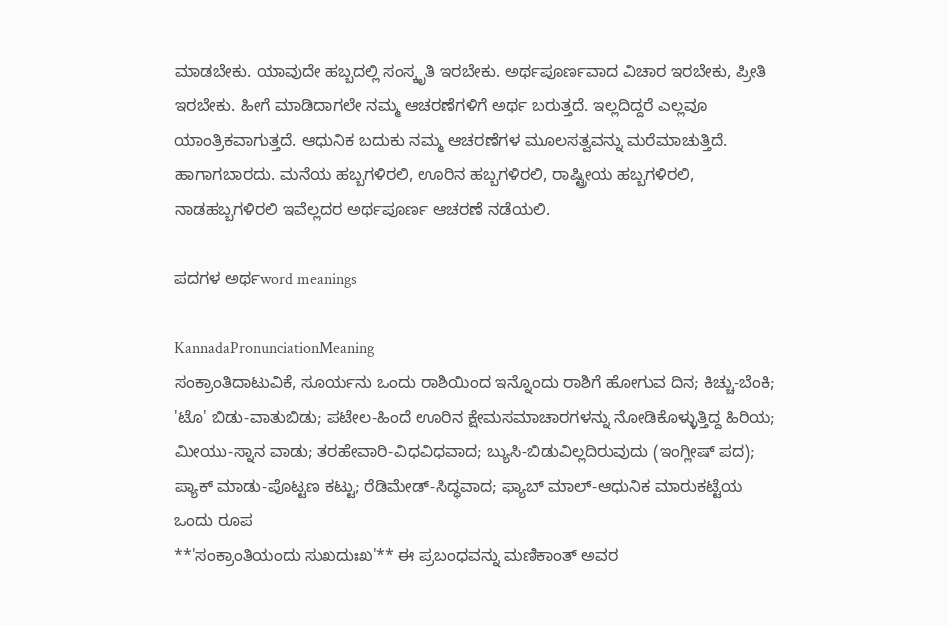ಮಾಡಬೇಕು. ಯಾವುದೇ ಹಬ್ಬದಲ್ಲಿ ಸಂಸ್ಕೃತಿ ಇರಬೇಕು. ಅರ್ಥಪೂರ್ಣವಾದ ವಿಚಾರ ಇರಬೇಕು, ಪ್ರೀತಿ ಇರಬೇಕು. ಹೀಗೆ ಮಾಡಿದಾಗಲೇ ನಮ್ಮ ಆಚರಣೆಗಳಿಗೆ ಅರ್ಥ ಬರುತ್ತದೆ. ಇಲ್ಲದಿದ್ದರೆ ಎಲ್ಲವೂ ಯಾಂತ್ರಿಕವಾಗುತ್ತದೆ. ಆಧುನಿಕ ಬದುಕು ನಮ್ಮ ಆಚರಣೆಗಳ ಮೂಲಸತ್ವವನ್ನು ಮರೆಮಾಚುತ್ತಿದೆ. ಹಾಗಾಗಬಾರದು. ಮನೆಯ ಹಬ್ಬಗಳಿರಲಿ, ಊರಿನ ಹಬ್ಬಗಳಿರಲಿ, ರಾಷ್ಟ್ರೀಯ ಹಬ್ಬಗಳಿರಲಿ, ನಾಡಹಬ್ಬಗಳಿರಲಿ ಇವೆಲ್ಲದರ ಅರ್ಥಪೂರ್ಣ ಆಚರಣೆ ನಡೆಯಲಿ.

ಪದಗಳ ಅರ್ಥword meanings

KannadaPronunciationMeaning
ಸಂಕ್ರಾಂತಿದಾಟುವಿಕೆ, ಸೂರ್ಯನು ಒಂದು ರಾಶಿಯಿಂದ ಇನ್ನೊಂದು ರಾಶಿಗೆ ಹೋಗುವ ದಿನ; ಕಿಚ್ಚು-ಬೆಂಕಿ; 'ಟೊ' ಬಿಡು-ವಾತುಬಿಡು; ಪಟೇಲ-ಹಿಂದೆ ಊರಿನ ಕ್ಷೇಮಸಮಾಚಾರಗಳನ್ನು ನೋಡಿಕೊಳ್ಳುತ್ತಿದ್ದ ಹಿರಿಯ; ಮೀಯು-ಸ್ನಾನ ವಾಡು; ತರಹೇವಾರಿ-ವಿಧವಿಧವಾದ; ಬ್ಯುಸಿ-ಬಿಡುವಿಲ್ಲದಿರುವುದು (ಇಂಗ್ಲೀಷ್ ಪದ); ಪ್ಯಾಕ್ ಮಾಡು-ಪೊಟ್ಟಣ ಕಟ್ಟು; ರೆಡಿಮೇಡ್-ಸಿದ್ಧವಾದ; ಫ್ಯಾಬ್ ಮಾಲ್-ಆಧುನಿಕ ಮಾರುಕಟ್ಟೆಯ ಒಂದು ರೂಪ
**'ಸಂಕ್ರಾಂತಿಯಂದು ಸುಖದುಃಖ'** ಈ ಪ್ರಬಂಧವನ್ನು ಮಣಿಕಾಂತ್ ಅವರ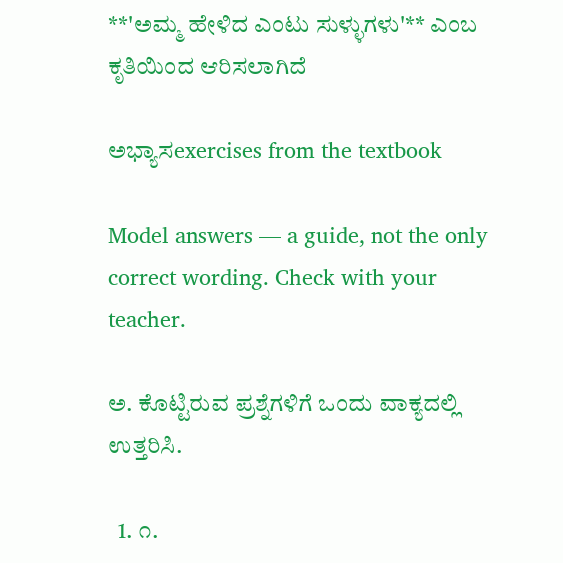**'ಅಮ್ಮ ಹೇಳಿದ ಎಂಟು ಸುಳ್ಳುಗಳು'** ಎಂಬ ಕೃತಿಯಿಂದ ಆರಿಸಲಾಗಿದೆ

ಅಭ್ಯಾಸexercises from the textbook

Model answers — a guide, not the only correct wording. Check with your teacher.

ಅ. ಕೊಟ್ಟಿರುವ ಪ್ರಶ್ನೆಗಳಿಗೆ ಒಂದು ವಾಕ್ಯದಲ್ಲಿ ಉತ್ತರಿಸಿ.

  1. ೧.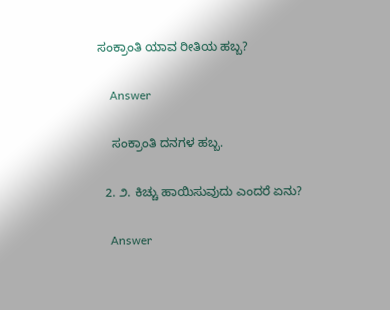ಸಂಕ್ರಾಂತಿ ಯಾವ ರೀತಿಯ ಹಬ್ಬ?

    Answer

    ಸಂಕ್ರಾಂತಿ ದನಗಳ ಹಬ್ಬ.

  2. ೨. ಕಿಚ್ಚು ಹಾಯಿಸುವುದು ಎಂದರೆ ಏನು?

    Answer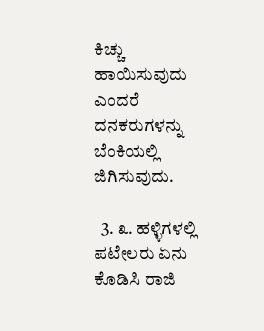ಕಿಚ್ಚು ಹಾಯಿಸುವುದು ಎಂದರೆ ದನಕರುಗಳನ್ನು ಬೆಂಕಿಯಲ್ಲಿ ಜಿಗಿಸುವುದು.

  3. ೩. ಹಳ್ಳಿಗಳಲ್ಲಿ ಪಟೇಲರು ಏನು ಕೊಡಿಸಿ ರಾಜಿ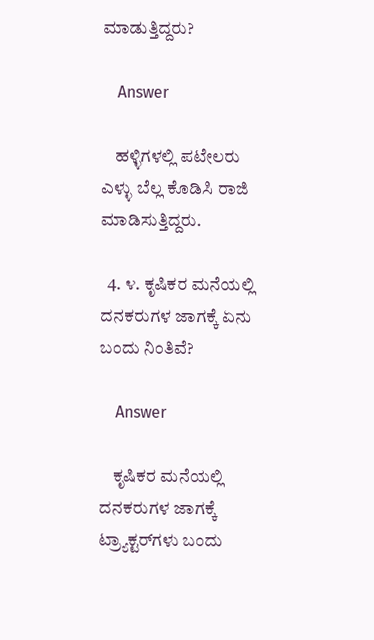ಮಾಡುತ್ತಿದ್ದರು?

    Answer

    ಹಳ್ಳಿಗಳಲ್ಲಿ ಪಟೇಲರು ಎಳ್ಳು ಬೆಲ್ಲ ಕೊಡಿಸಿ ರಾಜಿ ಮಾಡಿಸುತ್ತಿದ್ದರು.

  4. ೪. ಕೃಷಿಕರ ಮನೆಯಲ್ಲಿ ದನಕರುಗಳ ಜಾಗಕ್ಕೆ ಏನು ಬಂದು ನಿಂತಿವೆ?

    Answer

    ಕೃಷಿಕರ ಮನೆಯಲ್ಲಿ ದನಕರುಗಳ ಜಾಗಕ್ಕೆ ಟ್ರ್ಯಾಕ್ಟರ್‌ಗಳು ಬಂದು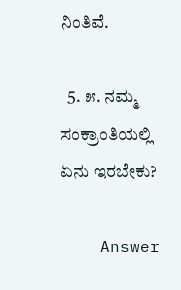ನಿಂತಿವೆ.

  5. ೫. ನಮ್ಮ ಸಂಕ್ರಾಂತಿಯಲ್ಲಿ ಏನು ಇರಬೇಕು?

    Answer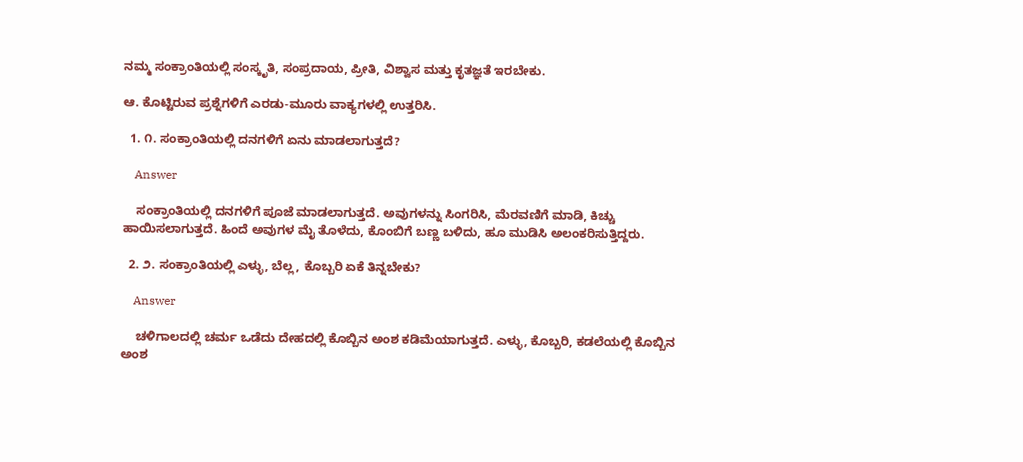ನಮ್ಮ ಸಂಕ್ರಾಂತಿಯಲ್ಲಿ ಸಂಸ್ಕೃತಿ, ಸಂಪ್ರದಾಯ, ಪ್ರೀತಿ, ವಿಶ್ವಾಸ ಮತ್ತು ಕೃತಜ್ಞತೆ ಇರಬೇಕು.

ಆ. ಕೊಟ್ಟಿರುವ ಪ್ರಶ್ನೆಗಳಿಗೆ ಎರಡು-ಮೂರು ವಾಕ್ಯಗಳಲ್ಲಿ ಉತ್ತರಿಸಿ.

  1. ೧. ಸಂಕ್ರಾಂತಿಯಲ್ಲಿ ದನಗಳಿಗೆ ಏನು ಮಾಡಲಾಗುತ್ತದೆ?

    Answer

    ಸಂಕ್ರಾಂತಿಯಲ್ಲಿ ದನಗಳಿಗೆ ಪೂಜೆ ಮಾಡಲಾಗುತ್ತದೆ. ಅವುಗಳನ್ನು ಸಿಂಗರಿಸಿ, ಮೆರವಣಿಗೆ ಮಾಡಿ, ಕಿಚ್ಚು ಹಾಯಿಸಲಾಗುತ್ತದೆ. ಹಿಂದೆ ಅವುಗಳ ಮೈ ತೊಳೆದು, ಕೊಂಬಿಗೆ ಬಣ್ಣ ಬಳಿದು, ಹೂ ಮುಡಿಸಿ ಅಲಂಕರಿಸುತ್ತಿದ್ದರು.

  2. ೨. ಸಂಕ್ರಾಂತಿಯಲ್ಲಿ ಎಳ್ಳು, ಬೆಲ್ಲ, ಕೊಬ್ಬರಿ ಏಕೆ ತಿನ್ನಬೇಕು?

    Answer

    ಚಳಿಗಾಲದಲ್ಲಿ ಚರ್ಮ ಒಡೆದು ದೇಹದಲ್ಲಿ ಕೊಬ್ಬಿನ ಅಂಶ ಕಡಿಮೆಯಾಗುತ್ತದೆ. ಎಳ್ಳು, ಕೊಬ್ಬರಿ, ಕಡಲೆಯಲ್ಲಿ ಕೊಬ್ಬಿನ ಅಂಶ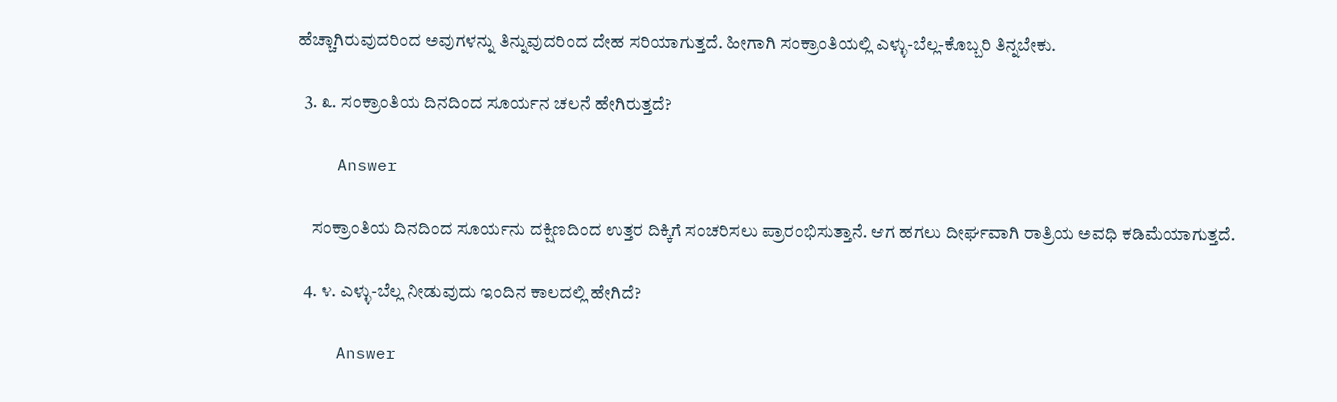ಹೆಚ್ಚಾಗಿರುವುದರಿಂದ ಅವುಗಳನ್ನು ತಿನ್ನುವುದರಿಂದ ದೇಹ ಸರಿಯಾಗುತ್ತದೆ. ಹೀಗಾಗಿ ಸಂಕ್ರಾಂತಿಯಲ್ಲಿ ಎಳ್ಳು-ಬೆಲ್ಲ-ಕೊಬ್ಬರಿ ತಿನ್ನಬೇಕು.

  3. ೩. ಸಂಕ್ರಾಂತಿಯ ದಿನದಿಂದ ಸೂರ್ಯನ ಚಲನೆ ಹೇಗಿರುತ್ತದೆ?

    Answer

    ಸಂಕ್ರಾಂತಿಯ ದಿನದಿಂದ ಸೂರ್ಯನು ದಕ್ಷಿಣದಿಂದ ಉತ್ತರ ದಿಕ್ಕಿಗೆ ಸಂಚರಿಸಲು ಪ್ರಾರಂಭಿಸುತ್ತಾನೆ. ಆಗ ಹಗಲು ದೀರ್ಘವಾಗಿ ರಾತ್ರಿಯ ಅವಧಿ ಕಡಿಮೆಯಾಗುತ್ತದೆ.

  4. ೪. ಎಳ್ಳು-ಬೆಲ್ಲ ನೀಡುವುದು ಇಂದಿನ ಕಾಲದಲ್ಲಿ ಹೇಗಿದೆ?

    Answer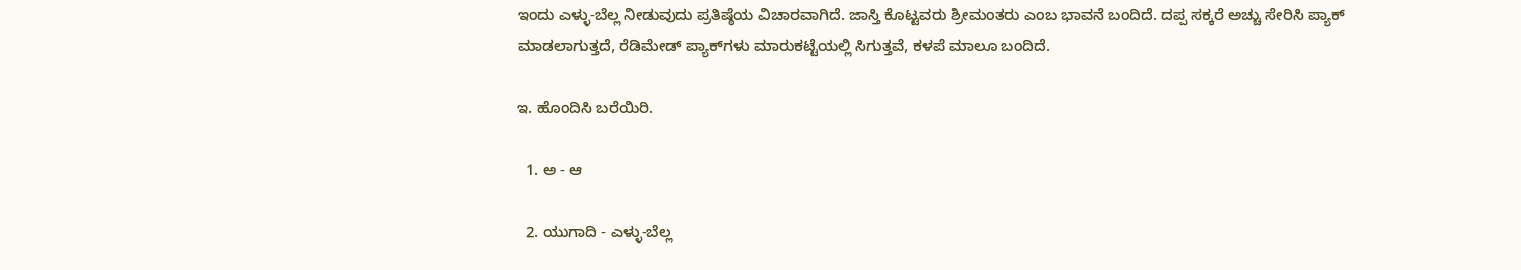ಇಂದು ಎಳ್ಳು-ಬೆಲ್ಲ ನೀಡುವುದು ಪ್ರತಿಷ್ಠೆಯ ವಿಚಾರವಾಗಿದೆ. ಜಾಸ್ತಿ ಕೊಟ್ಟವರು ಶ್ರೀಮಂತರು ಎಂಬ ಭಾವನೆ ಬಂದಿದೆ. ದಪ್ಪ ಸಕ್ಕರೆ ಅಚ್ಚು ಸೇರಿಸಿ ಪ್ಯಾಕ್ ಮಾಡಲಾಗುತ್ತದೆ, ರೆಡಿಮೇಡ್ ಪ್ಯಾಕ್‌ಗಳು ಮಾರುಕಟ್ಟೆಯಲ್ಲಿ ಸಿಗುತ್ತವೆ, ಕಳಪೆ ಮಾಲೂ ಬಂದಿದೆ.

ಇ. ಹೊಂದಿಸಿ ಬರೆಯಿರಿ.

  1. ಅ - ಆ

  2. ಯುಗಾದಿ - ಎಳ್ಳು-ಬೆಲ್ಲ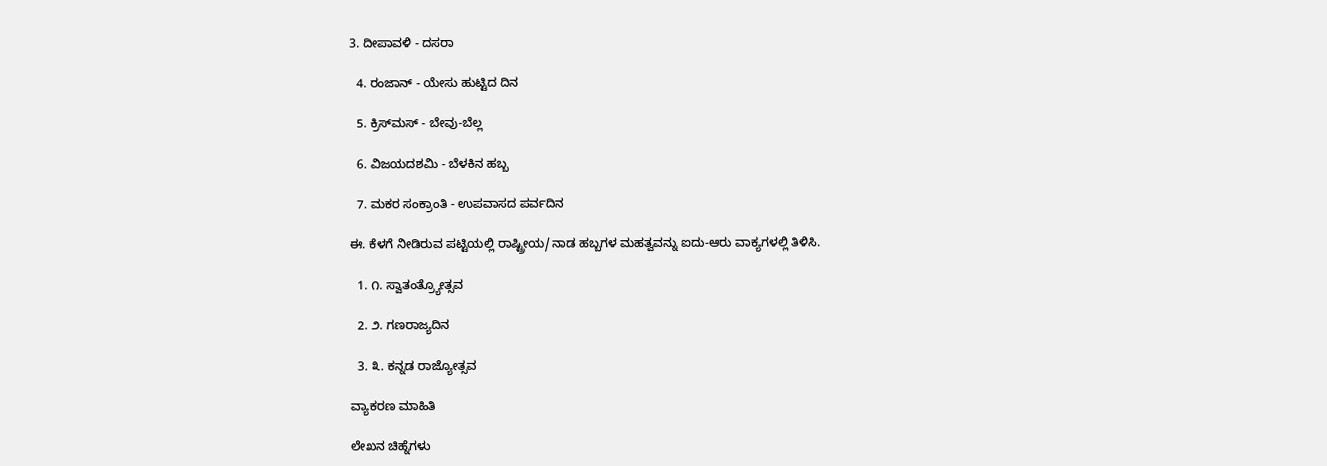3. ದೀಪಾವಳಿ - ದಸರಾ

  4. ರಂಜಾನ್ - ಯೇಸು ಹುಟ್ಟಿದ ದಿನ

  5. ಕ್ರಿಸ್‌ಮಸ್ - ಬೇವು-ಬೆಲ್ಲ

  6. ವಿಜಯದಶಮಿ - ಬೆಳಕಿನ ಹಬ್ಬ

  7. ಮಕರ ಸಂಕ್ರಾಂತಿ - ಉಪವಾಸದ ಪರ್ವದಿನ

ಈ. ಕೆಳಗೆ ನೀಡಿರುವ ಪಟ್ಟಿಯಲ್ಲಿ ರಾಷ್ಟ್ರೀಯ/ನಾಡ ಹಬ್ಬಗಳ ಮಹತ್ವವನ್ನು ಐದು-ಆರು ವಾಕ್ಯಗಳಲ್ಲಿ ತಿಳಿಸಿ.

  1. ೧. ಸ್ವಾತಂತ್ರ್ಯೋತ್ಸವ

  2. ೨. ಗಣರಾಜ್ಯದಿನ

  3. ೩. ಕನ್ನಡ ರಾಜ್ಯೋತ್ಸವ

ವ್ಯಾಕರಣ ಮಾಹಿತಿ

ಲೇಖನ ಚಿಹ್ನೆಗಳು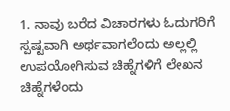1. ನಾವು ಬರೆದ ವಿಚಾರಗಳು ಓದುಗರಿಗೆ ಸ್ಪಷ್ಟವಾಗಿ ಅರ್ಥವಾಗಲೆಂದು ಅಲ್ಲಲ್ಲಿ ಉಪಯೋಗಿಸುವ ಚಿಹ್ನೆಗಳಿಗೆ ಲೇಖನ ಚಿಹ್ನೆಗಳೆಂದು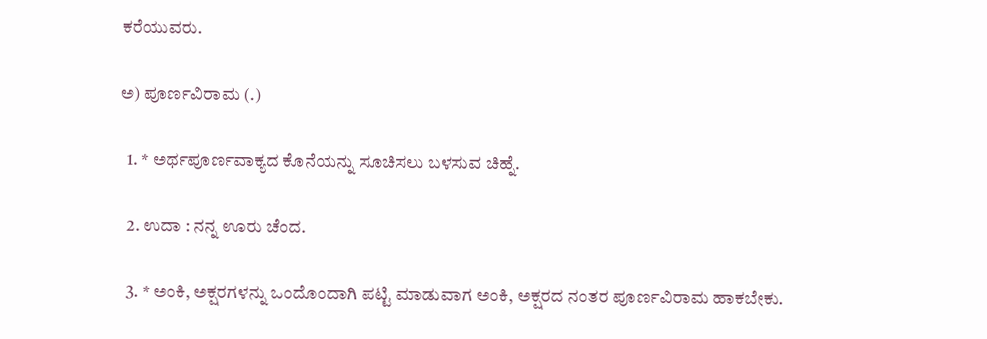ಕರೆಯುವರು.

ಅ) ಪೂರ್ಣವಿರಾಮ (.)

  1. * ಅರ್ಥಪೂರ್ಣವಾಕ್ಯದ ಕೊನೆಯನ್ನು ಸೂಚಿಸಲು ಬಳಸುವ ಚಿಹ್ನೆ.

  2. ಉದಾ : ನನ್ನ ಊರು ಚೆಂದ.

  3. * ಅಂಕಿ, ಅಕ್ಷರಗಳನ್ನು ಒಂದೊಂದಾಗಿ ಪಟ್ಟಿ ಮಾಡುವಾಗ ಅಂಕಿ, ಅಕ್ಷರದ ನಂತರ ಪೂರ್ಣವಿರಾಮ ಹಾಕಬೇಕು.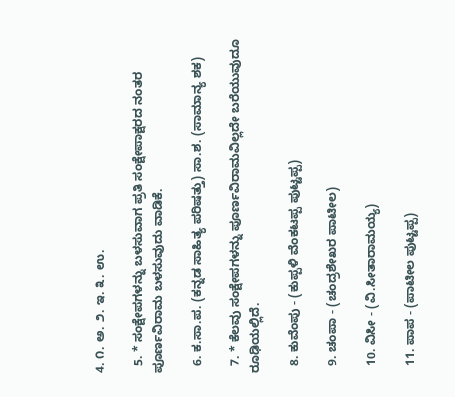4. ೧. ಅ. ೨. ಇ. ೩. ಉ.

  5. * ಸಂಕ್ಷೇಪಗಳನ್ನು ಬಳಸುವಾಗ ಪ್ರತಿ ಸಂಕ್ಷೇಪಾಕ್ಷರದ ನಂತರ ಪೂರ್ಣವಿರಾಮ ಬಳಸುವುದು ವಾಡಿಕೆ.

  6. ಕ.ಸಾ.ಪ. (ಕನ್ನಡ ಸಾಹಿತ್ಯ ಪರಿಷತ್ತು) ಸಾ.ಶ. (ಸಾಮಾನ್ಯ ಶಕ)

  7. * ಕೆಲವು ಸಂಕ್ಷೇಪಗಳನ್ನು ಪೂರ್ಣವಿರಾಮವಿಲ್ಲದೇ ಬರೆಯುವುದೂ ರೂಢಿಯಲ್ಲಿದೆ.

  8. ಕುವೆಂಪು - (ಕುಪ್ಪಳಿ ವೆಂಕಟಪ್ಪ ಪುಟ್ಟಪ್ಪ)

  9. ಚಂಪಾ - (ಚಂದ್ರಶೇಖರ ಪಾಟೀಲ)

  10. ವಿಸೀ - (ವಿ.ಸೀತಾರಾಮಯ್ಯ)

  11. ಪಾಪ - (ಪಾಟೀಲ ಪುಟ್ಟಪ್ಪ)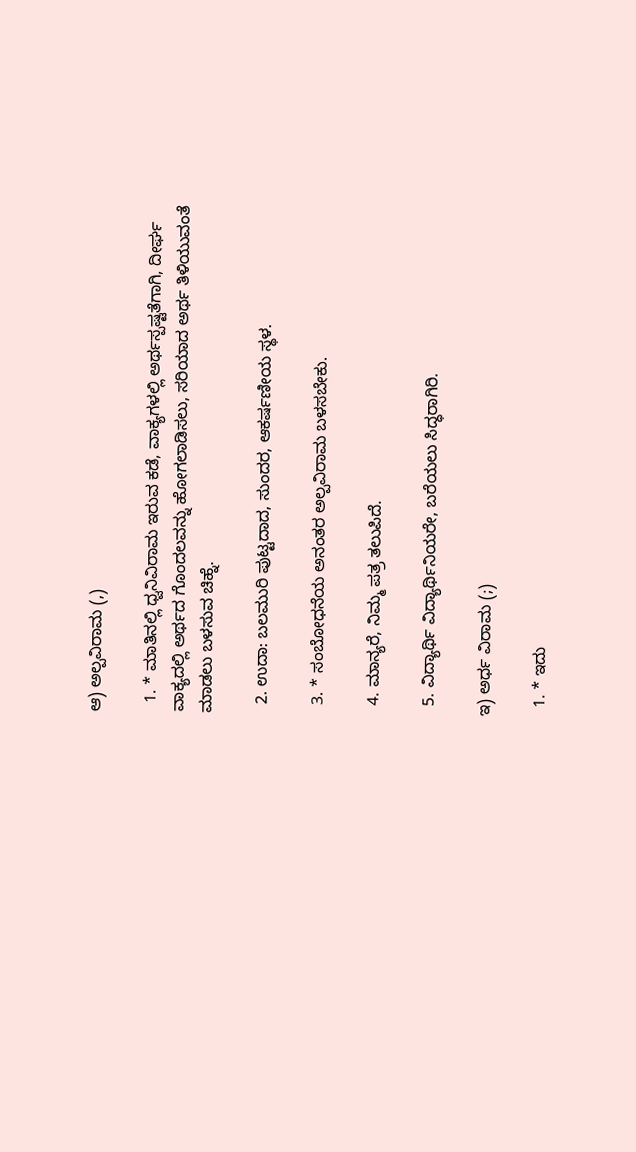ಆ) ಅಲ್ಪವಿರಾಮ (,)

  1. * ಮಾತಿನಲ್ಲಿ ಧ್ವನಿವಿರಾಮ ಇರುವ ಕಡೆ, ವಾಕ್ಯಗಳಲ್ಲಿ ಅರ್ಥಸ್ಪಷ್ಟತೆಗಾಗಿ, ದೀರ್ಘ ವಾಕ್ಯದಲ್ಲಿ ಅರ್ಥದ ಗೊಂದಲವನ್ನು ಹೋಗಲಾಡಿಸಲು, ಸರಿಯಾದ ಅರ್ಥ ತಿಳಿಯುವಂತೆ ಮಾಡಲು ಬಳಸುವ ಚಿಹ್ನೆ.

  2. ಉದಾ: ಬಲಮುರಿ ಪುಟ್ಟದಾದ, ಸುಂದರ, ಆಕರ್ಷಣೀಯ ಸ್ಥಳ.

  3. * ಸಂಬೋಧನೆಯ ಅನಂತರ ಅಲ್ಪವಿರಾಮ ಬಳಸಬೇಕು.

  4. ಮಾನ್ಯರೆ, ನಿಮ್ಮ ಪತ್ರ ತಲುಪಿದೆ.

  5. ವಿದ್ಯಾರ್ಥಿ ವಿದ್ಯಾರ್ಥಿನಿಯರೇ, ಬರೆಯಲು ಸಿದ್ಧರಾಗಿರಿ.

ಇ) ಅರ್ಧ ವಿರಾಮ (;)

  1. * ಇದು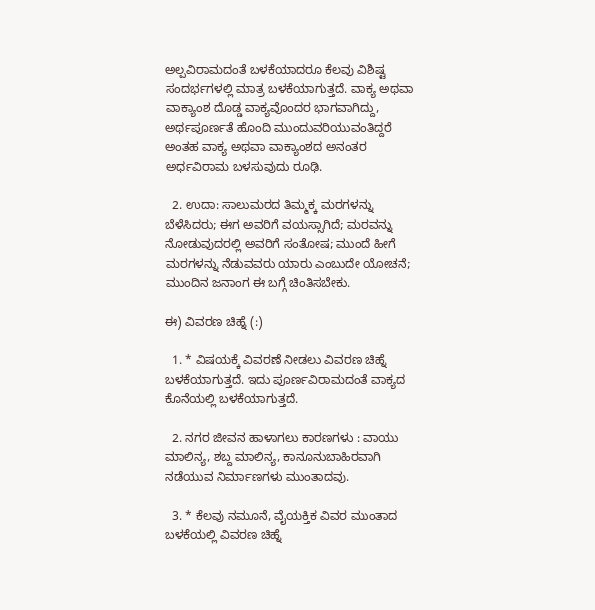ಅಲ್ಪವಿರಾಮದಂತೆ ಬಳಕೆಯಾದರೂ ಕೆಲವು ವಿಶಿಷ್ಟ ಸಂದರ್ಭಗಳಲ್ಲಿ ಮಾತ್ರ ಬಳಕೆಯಾಗುತ್ತದೆ. ವಾಕ್ಯ ಅಥವಾ ವಾಕ್ಯಾಂಶ ದೊಡ್ಡ ವಾಕ್ಯವೊಂದರ ಭಾಗವಾಗಿದ್ದು, ಅರ್ಥಪೂರ್ಣತೆ ಹೊಂದಿ ಮುಂದುವರಿಯುವಂತಿದ್ದರೆ ಅಂತಹ ವಾಕ್ಯ ಅಥವಾ ವಾಕ್ಯಾಂಶದ ಅನಂತರ ಅರ್ಧವಿರಾಮ ಬಳಸುವುದು ರೂಢಿ.

  2. ಉದಾ: ಸಾಲುಮರದ ತಿಮ್ಮಕ್ಕ ಮರಗಳನ್ನು ಬೆಳೆಸಿದರು; ಈಗ ಅವರಿಗೆ ವಯಸ್ಸಾಗಿದೆ; ಮರವನ್ನು ನೋಡುವುದರಲ್ಲಿ ಅವರಿಗೆ ಸಂತೋಷ; ಮುಂದೆ ಹೀಗೆ ಮರಗಳನ್ನು ನೆಡುವವರು ಯಾರು ಎಂಬುದೇ ಯೋಚನೆ; ಮುಂದಿನ ಜನಾಂಗ ಈ ಬಗ್ಗೆ ಚಿಂತಿಸಬೇಕು.

ಈ) ವಿವರಣ ಚಿಹ್ನೆ (:)

  1. * ವಿಷಯಕ್ಕೆ ವಿವರಣೆ ನೀಡಲು ವಿವರಣ ಚಿಹ್ನೆ ಬಳಕೆಯಾಗುತ್ತದೆ. ಇದು ಪೂರ್ಣವಿರಾಮದಂತೆ ವಾಕ್ಯದ ಕೊನೆಯಲ್ಲಿ ಬಳಕೆಯಾಗುತ್ತದೆ.

  2. ನಗರ ಜೀವನ ಹಾಳಾಗಲು ಕಾರಣಗಳು : ವಾಯು ಮಾಲಿನ್ಯ, ಶಬ್ದ ಮಾಲಿನ್ಯ, ಕಾನೂನುಬಾಹಿರವಾಗಿ ನಡೆಯುವ ನಿರ್ಮಾಣಗಳು ಮುಂತಾದವು.

  3. * ಕೆಲವು ನಮೂನೆ, ವೈಯಕ್ತಿಕ ವಿವರ ಮುಂತಾದ ಬಳಕೆಯಲ್ಲಿ ವಿವರಣ ಚಿಹ್ನೆ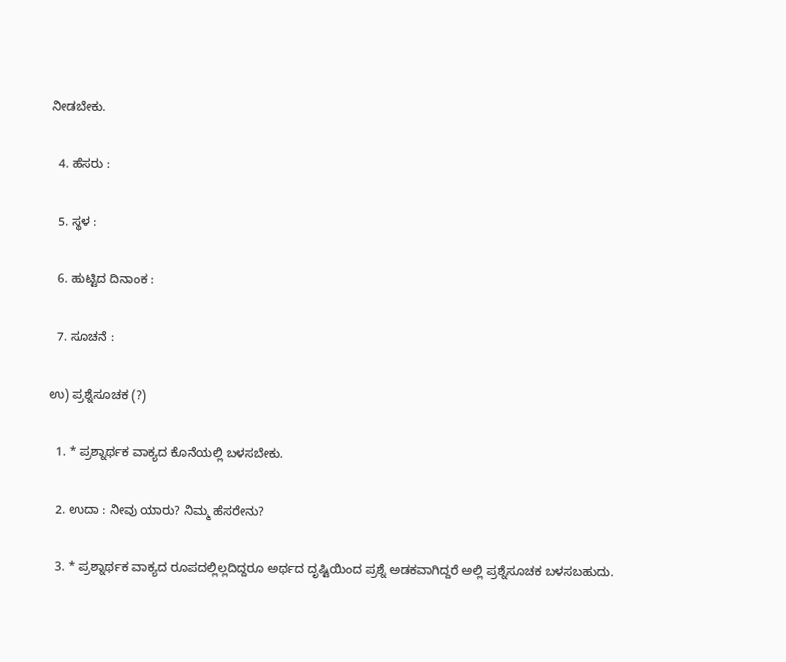ನೀಡಬೇಕು.

  4. ಹೆಸರು :

  5. ಸ್ಥಳ :

  6. ಹುಟ್ಟಿದ ದಿನಾಂಕ :

  7. ಸೂಚನೆ :

ಉ) ಪ್ರಶ್ನೆಸೂಚಕ (?)

  1. * ಪ್ರಶ್ನಾರ್ಥಕ ವಾಕ್ಯದ ಕೊನೆಯಲ್ಲಿ ಬಳಸಬೇಕು.

  2. ಉದಾ : ನೀವು ಯಾರು? ನಿಮ್ಮ ಹೆಸರೇನು?

  3. * ಪ್ರಶ್ನಾರ್ಥಕ ವಾಕ್ಯದ ರೂಪದಲ್ಲಿಲ್ಲದಿದ್ದರೂ ಅರ್ಥದ ದೃಷ್ಟಿಯಿಂದ ಪ್ರಶ್ನೆ ಅಡಕವಾಗಿದ್ದರೆ ಅಲ್ಲಿ ಪ್ರಶ್ನೆಸೂಚಕ ಬಳಸಬಹುದು.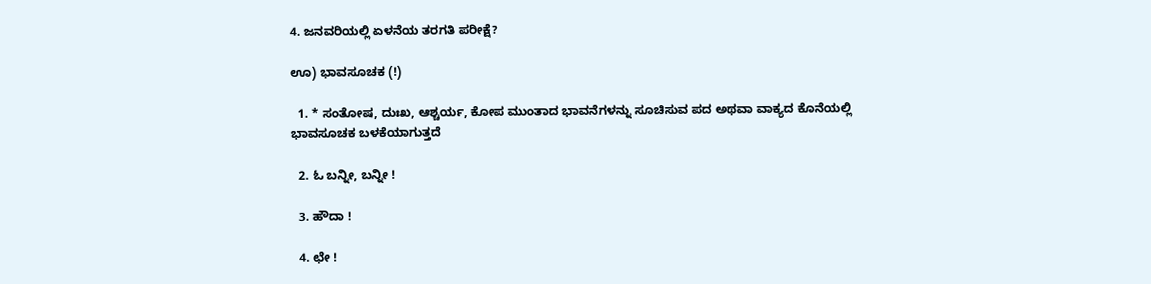4. ಜನವರಿಯಲ್ಲಿ ಏಳನೆಯ ತರಗತಿ ಪರೀಕ್ಷೆ?

ಊ) ಭಾವಸೂಚಕ (!)

  1. * ಸಂತೋಷ, ದುಃಖ, ಆಶ್ಚರ್ಯ, ಕೋಪ ಮುಂತಾದ ಭಾವನೆಗಳನ್ನು ಸೂಚಿಸುವ ಪದ ಅಥವಾ ವಾಕ್ಯದ ಕೊನೆಯಲ್ಲಿ ಭಾವಸೂಚಕ ಬಳಕೆಯಾಗುತ್ತದೆ

  2. ಓ ಬನ್ನೀ, ಬನ್ನೀ !

  3. ಹೌದಾ !

  4. ಛೇ !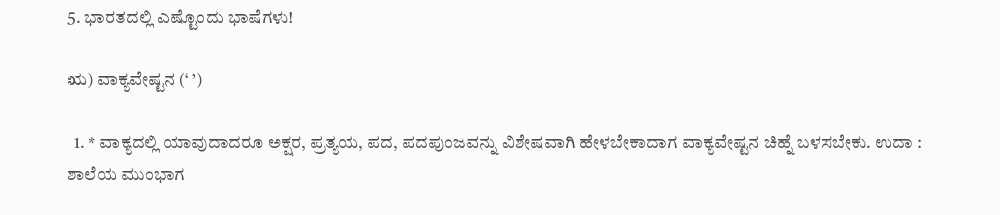5. ಭಾರತದಲ್ಲಿ ಎಷ್ಟೊಂದು ಭಾಷೆಗಳು!

ಋ) ವಾಕ್ಯವೇಷ್ಟನ (‘ ’)

  1. * ವಾಕ್ಯದಲ್ಲಿ ಯಾವುದಾದರೂ ಅಕ್ಷರ, ಪ್ರತ್ಯಯ, ಪದ, ಪದಪುಂಜವನ್ನು ವಿಶೇಷವಾಗಿ ಹೇಳಬೇಕಾದಾಗ ವಾಕ್ಯವೇಷ್ಟನ ಚಿಹ್ನೆ ಬಳಸಬೇಕು. ಉದಾ : ಶಾಲೆಯ ಮುಂಭಾಗ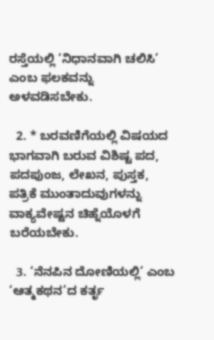ರಸ್ತೆಯಲ್ಲಿ ‘ನಿಧಾನವಾಗಿ ಚಲಿಸಿ’ ಎಂಬ ಫಲಕವನ್ನು ಅಳವಡಿಸಬೇಕು.

  2. * ಬರವಣಿಗೆಯಲ್ಲಿ ವಿಷಯದ ಭಾಗವಾಗಿ ಬರುವ ವಿಶಿಷ್ಟ ಪದ, ಪದಪುಂಜ, ಲೇಖನ, ಪುಸ್ತಕ, ಪತ್ರಿಕೆ ಮುಂತಾದುವುಗಳನ್ನು ವಾಕ್ಯವೇಷ್ಟನ ಚಿಹ್ನೆಯೊಳಗೆ ಬರೆಯಬೇಕು.

  3. ‘ನೆನಪಿನ ದೋಣಿಯಲ್ಲಿ’ ಎಂಬ ‘ಆತ್ಮಕಥನ’ದ ಕರ್ತೃ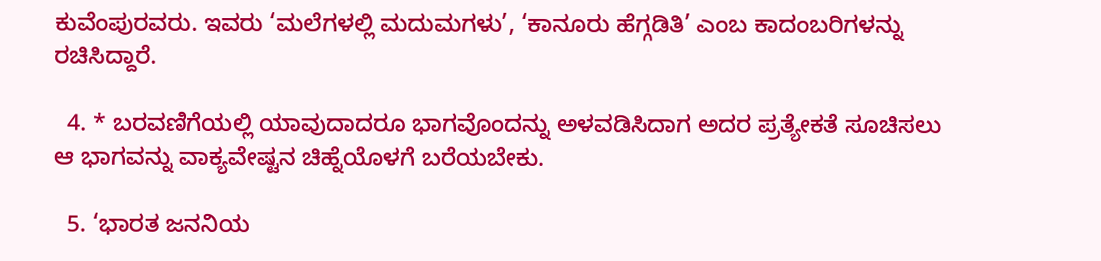ಕುವೆಂಪುರವರು. ಇವರು ‘ಮಲೆಗಳಲ್ಲಿ ಮದುಮಗಳು’, ‘ಕಾನೂರು ಹೆಗ್ಗಡಿತಿ’ ಎಂಬ ಕಾದಂಬರಿಗಳನ್ನು ರಚಿಸಿದ್ದಾರೆ.

  4. * ಬರವಣಿಗೆಯಲ್ಲಿ ಯಾವುದಾದರೂ ಭಾಗವೊಂದನ್ನು ಅಳವಡಿಸಿದಾಗ ಅದರ ಪ್ರತ್ಯೇಕತೆ ಸೂಚಿಸಲು ಆ ಭಾಗವನ್ನು ವಾಕ್ಯವೇಷ್ಟನ ಚಿಹ್ನೆಯೊಳಗೆ ಬರೆಯಬೇಕು.

  5. ‘ಭಾರತ ಜನನಿಯ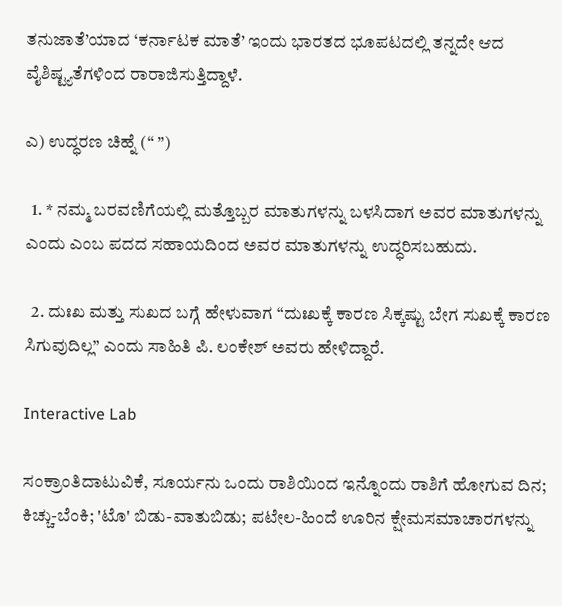ತನುಜಾತೆ’ಯಾದ ‘ಕರ್ನಾಟಕ ಮಾತೆ’ ಇಂದು ಭಾರತದ ಭೂಪಟದಲ್ಲಿ ತನ್ನದೇ ಆದ ವೈಶಿಷ್ಟ್ಯತೆಗಳಿಂದ ರಾರಾಜಿಸುತ್ತಿದ್ದಾಳೆ.

ಎ) ಉದ್ಧರಣ ಚಿಹ್ನೆ (“ ”)

  1. * ನಮ್ಮ ಬರವಣಿಗೆಯಲ್ಲಿ ಮತ್ತೊಬ್ಬರ ಮಾತುಗಳನ್ನು ಬಳಸಿದಾಗ ಅವರ ಮಾತುಗಳನ್ನು ಎಂದು ಎಂಬ ಪದದ ಸಹಾಯದಿಂದ ಅವರ ಮಾತುಗಳನ್ನು ಉದ್ಧರಿಸಬಹುದು.

  2. ದುಃಖ ಮತ್ತು ಸುಖದ ಬಗ್ಗೆ ಹೇಳುವಾಗ “ದುಃಖಕ್ಕೆ ಕಾರಣ ಸಿಕ್ಕಷ್ಟು ಬೇಗ ಸುಖಕ್ಕೆ ಕಾರಣ ಸಿಗುವುದಿಲ್ಲ” ಎಂದು ಸಾಹಿತಿ ಪಿ. ಲಂಕೇಶ್ ಅವರು ಹೇಳಿದ್ದಾರೆ.

Interactive Lab

ಸಂಕ್ರಾಂತಿದಾಟುವಿಕೆ, ಸೂರ್ಯನು ಒಂದು ರಾಶಿಯಿಂದ ಇನ್ನೊಂದು ರಾಶಿಗೆ ಹೋಗುವ ದಿನ; ಕಿಚ್ಚು-ಬೆಂಕಿ; 'ಟೊ' ಬಿಡು-ವಾತುಬಿಡು; ಪಟೇಲ-ಹಿಂದೆ ಊರಿನ ಕ್ಷೇಮಸಮಾಚಾರಗಳನ್ನು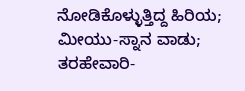ನೋಡಿಕೊಳ್ಳುತ್ತಿದ್ದ ಹಿರಿಯ; ಮೀಯು-ಸ್ನಾನ ವಾಡು; ತರಹೇವಾರಿ-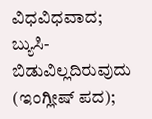ವಿಧವಿಧವಾದ; ಬ್ಯುಸಿ-ಬಿಡುವಿಲ್ಲದಿರುವುದು (ಇಂಗ್ಲೀಷ್ ಪದ);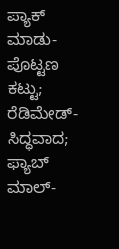ಪ್ಯಾಕ್ ಮಾಡು-ಪೊಟ್ಟಣ ಕಟ್ಟು; ರೆಡಿಮೇಡ್-ಸಿದ್ಧವಾದ; ಫ್ಯಾಬ್ ಮಾಲ್-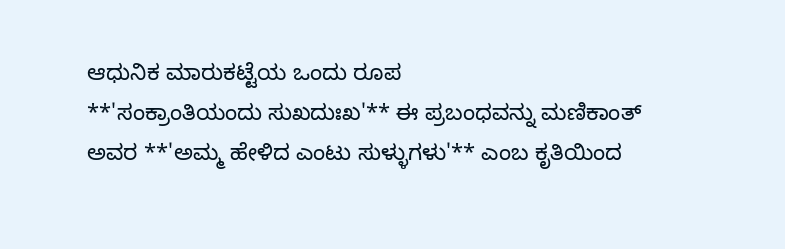ಆಧುನಿಕ ಮಾರುಕಟ್ಟೆಯ ಒಂದು ರೂಪ
**'ಸಂಕ್ರಾಂತಿಯಂದು ಸುಖದುಃಖ'** ಈ ಪ್ರಬಂಧವನ್ನು ಮಣಿಕಾಂತ್ ಅವರ **'ಅಮ್ಮ ಹೇಳಿದ ಎಂಟು ಸುಳ್ಳುಗಳು'** ಎಂಬ ಕೃತಿಯಿಂದ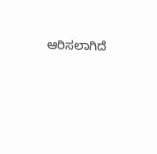ಆರಿಸಲಾಗಿದೆ